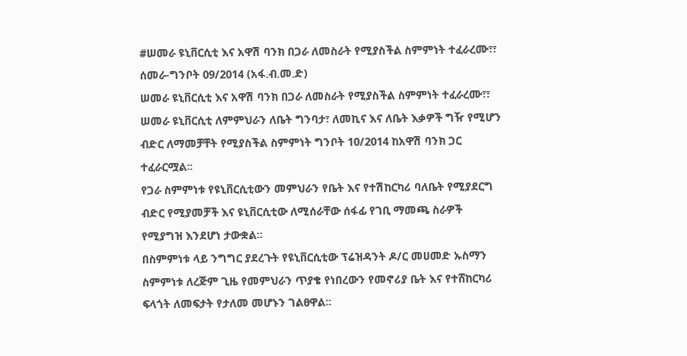#ሠመራ ዩኒቨርሲቲ እና አዋሽ ባንክ በጋራ ለመስራት የሚያስችል ስምምነት ተፈራረሙ፣፣
ሰመራ-ግንቦት 09/2014 (አፋ.ብ.መ.ድ)
ሠመራ ዩኒቨርሲቲ እና አዋሽ ባንክ በጋራ ለመስራት የሚያስችል ስምምነት ተፈራረሙ፣፣
ሠመራ ዩኒቨርሲቲ ለምምህራን ለቤት ግንባታ፣ ለመኪና እና ለቤት እቃዎች ግዥ የሚሆን ብድር ለማመቻቸት የሚያስችል ስምምነት ግንቦት 10/2014 ከአዋሽ ባንክ ጋር ተፈራርሟል፡፡
የጋራ ስምምነቱ የዩኒቨርሲቲውን መምህራን የቤት እና የተሽከርካሪ ባለቤት የሚያደርግ ብድር የሚያመቻች እና ዩኒቨርሲቲው ለሚሰራቸው ሰፋፊ የገቢ ማመጫ ስራዎች የሚያግዝ እንደሆነ ታውቋል፡፡
በስምምነቱ ላይ ንግግር ያደረጉት የዩኒቨርሲቲው ፕሬዝዳንት ዶ/ር መሀመድ ኡስማን ስምምነቱ ለረጅም ጊዜ የመምህራን ጥያቄ የነበረውን የመኖሪያ ቤት እና የተሸከርካሪ ፍላጎት ለመፍታት የታለመ መሆኑን ገልፀዋል፡፡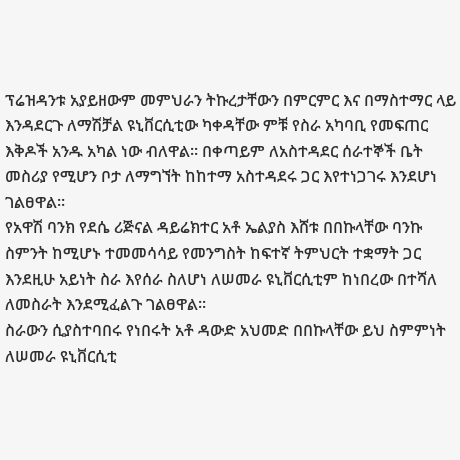ፕሬዝዳንቱ አያይዘውም መምህራን ትኩረታቸውን በምርምር እና በማስተማር ላይ እንዳደርጉ ለማሽቻል ዩኒቨርሲቲው ካቀዳቸው ምቹ የስራ አካባቢ የመፍጠር እቅዶች አንዱ አካል ነው ብለዋል፡፡ በቀጣይም ለአስተዳደር ሰራተኞች ቤት መስሪያ የሚሆን ቦታ ለማግኘት ከከተማ አስተዳደሩ ጋር እየተነጋገሩ እንደሆነ ገልፀዋል፡፡
የአዋሽ ባንክ የደሴ ሪጅናል ዳይሬክተር አቶ ኤልያስ እሸቱ በበኩላቸው ባንኩ ስምንት ከሚሆኑ ተመመሳሳይ የመንግስት ከፍተኛ ትምህርት ተቋማት ጋር እንደዚሁ አይነት ስራ እየሰራ ስለሆነ ለሠመራ ዩኒቨርሲቲም ከነበረው በተሻለ ለመስራት እንደሚፈልጉ ገልፀዋል፡፡
ስራውን ሲያስተባበሩ የነበሩት አቶ ዳውድ አህመድ በበኩላቸው ይህ ስምምነት ለሠመራ ዩኒቨርሲቲ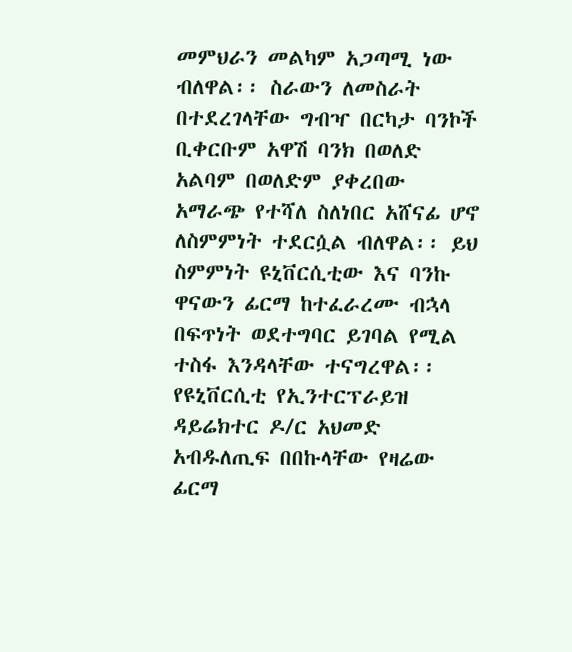መምህራን መልካም አጋጣሚ ነው ብለዋል፡፡ ስራውን ለመስራት በተደረገላቸው ግብዣ በርካታ ባንኮች ቢቀርቡም አዋሽ ባንክ በወለድ አልባም በወለድም ያቀረበው አማራጭ የተሻለ ስለነበር አሸናፊ ሆኖ ለስምምነት ተደርሷል ብለዋል፡፡ ይህ ስምምነት ዩኒቨርሲቲው እና ባንኩ ዋናውን ፊርማ ከተፈራረሙ ብኋላ በፍጥነት ወደተግባር ይገባል የሚል ተስፋ እንዳላቸው ተናግረዋል፡፡
የዩኒቨርሲቲ የኢንተርፕራይዝ ዳይሬክተር ዶ/ር አህመድ አብዱለጢፍ በበኩላቸው የዛሬው ፊርማ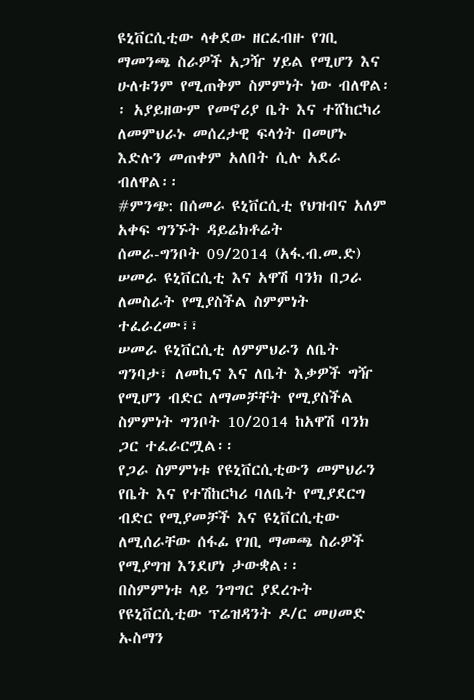ዩኒቨርሲቲው ላቀደው ዘርፈብዙ የገቢ ማመንጫ ስራዎች አጋዥ ሃይል የሚሆን እና ሁለቱንም የሚጠቅም ስምምነት ነው ብለዋል፡፡ አያይዘውም የመኖሪያ ቤት እና ተሸከርካሪ ለመምህራኑ መሰረታዊ ፍላጎት በመሆኑ እድሉን መጠቀም አለበት ሲሉ አደራ ብለዋል፡፡
#ምንጭ: በሰመራ ዩኒቨርሲቲ የህዝብና አለም አቀፍ ግንኙት ዳይሬክቶሬት
ሰመራ-ግንቦት 09/2014 (አፋ.ብ.መ.ድ)
ሠመራ ዩኒቨርሲቲ እና አዋሽ ባንክ በጋራ ለመስራት የሚያስችል ስምምነት ተፈራረሙ፣፣
ሠመራ ዩኒቨርሲቲ ለምምህራን ለቤት ግንባታ፣ ለመኪና እና ለቤት እቃዎች ግዥ የሚሆን ብድር ለማመቻቸት የሚያስችል ስምምነት ግንቦት 10/2014 ከአዋሽ ባንክ ጋር ተፈራርሟል፡፡
የጋራ ስምምነቱ የዩኒቨርሲቲውን መምህራን የቤት እና የተሽከርካሪ ባለቤት የሚያደርግ ብድር የሚያመቻች እና ዩኒቨርሲቲው ለሚሰራቸው ሰፋፊ የገቢ ማመጫ ስራዎች የሚያግዝ እንደሆነ ታውቋል፡፡
በስምምነቱ ላይ ንግግር ያደረጉት የዩኒቨርሲቲው ፕሬዝዳንት ዶ/ር መሀመድ ኡስማን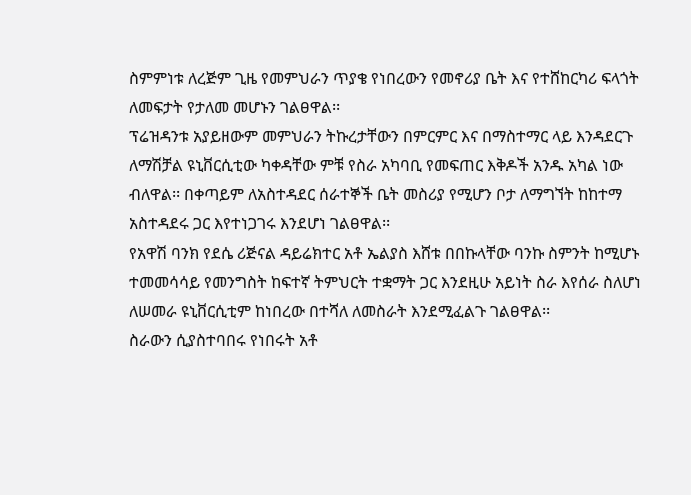ስምምነቱ ለረጅም ጊዜ የመምህራን ጥያቄ የነበረውን የመኖሪያ ቤት እና የተሸከርካሪ ፍላጎት ለመፍታት የታለመ መሆኑን ገልፀዋል፡፡
ፕሬዝዳንቱ አያይዘውም መምህራን ትኩረታቸውን በምርምር እና በማስተማር ላይ እንዳደርጉ ለማሽቻል ዩኒቨርሲቲው ካቀዳቸው ምቹ የስራ አካባቢ የመፍጠር እቅዶች አንዱ አካል ነው ብለዋል፡፡ በቀጣይም ለአስተዳደር ሰራተኞች ቤት መስሪያ የሚሆን ቦታ ለማግኘት ከከተማ አስተዳደሩ ጋር እየተነጋገሩ እንደሆነ ገልፀዋል፡፡
የአዋሽ ባንክ የደሴ ሪጅናል ዳይሬክተር አቶ ኤልያስ እሸቱ በበኩላቸው ባንኩ ስምንት ከሚሆኑ ተመመሳሳይ የመንግስት ከፍተኛ ትምህርት ተቋማት ጋር እንደዚሁ አይነት ስራ እየሰራ ስለሆነ ለሠመራ ዩኒቨርሲቲም ከነበረው በተሻለ ለመስራት እንደሚፈልጉ ገልፀዋል፡፡
ስራውን ሲያስተባበሩ የነበሩት አቶ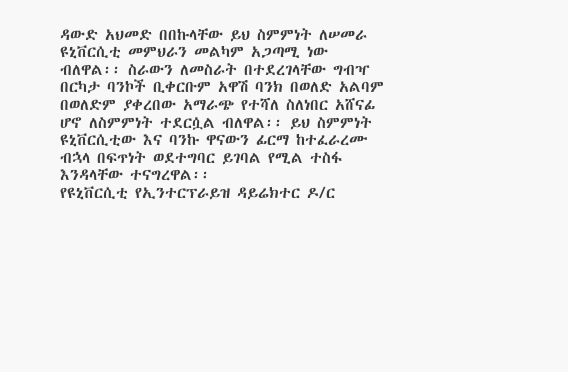ዳውድ አህመድ በበኩላቸው ይህ ስምምነት ለሠመራ ዩኒቨርሲቲ መምህራን መልካም አጋጣሚ ነው ብለዋል፡፡ ስራውን ለመስራት በተደረገላቸው ግብዣ በርካታ ባንኮች ቢቀርቡም አዋሽ ባንክ በወለድ አልባም በወለድም ያቀረበው አማራጭ የተሻለ ስለነበር አሸናፊ ሆኖ ለስምምነት ተደርሷል ብለዋል፡፡ ይህ ስምምነት ዩኒቨርሲቲው እና ባንኩ ዋናውን ፊርማ ከተፈራረሙ ብኋላ በፍጥነት ወደተግባር ይገባል የሚል ተስፋ እንዳላቸው ተናግረዋል፡፡
የዩኒቨርሲቲ የኢንተርፕራይዝ ዳይሬክተር ዶ/ር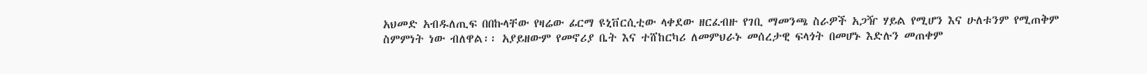አህመድ አብዱለጢፍ በበኩላቸው የዛሬው ፊርማ ዩኒቨርሲቲው ላቀደው ዘርፈብዙ የገቢ ማመንጫ ስራዎች አጋዥ ሃይል የሚሆን እና ሁለቱንም የሚጠቅም ስምምነት ነው ብለዋል፡፡ አያይዘውም የመኖሪያ ቤት እና ተሸከርካሪ ለመምህራኑ መሰረታዊ ፍላጎት በመሆኑ እድሉን መጠቀም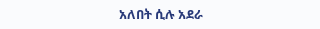አለበት ሲሉ አደራ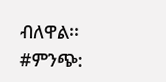ብለዋል፡፡
#ምንጭ: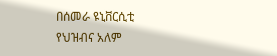በሰመራ ዩኒቨርሲቲ የህዝብና አለም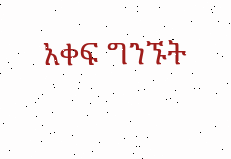አቀፍ ግንኙት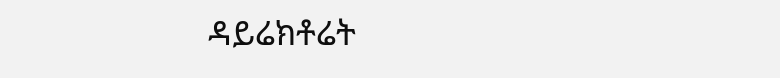ዳይሬክቶሬት